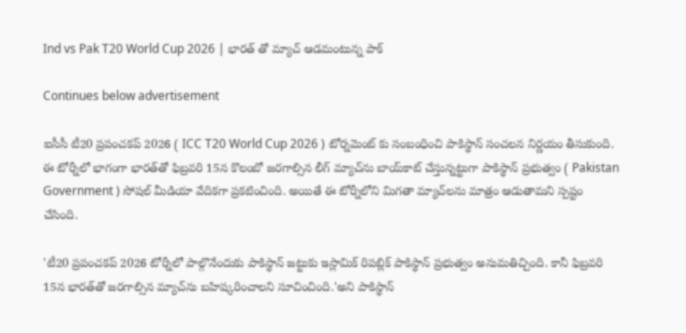Ind vs Pak T20 World Cup 2026 | భారత్ తో మ్యాచ్ ఆడమంటున్న పాక్

Continues below advertisement

ఐసీసీ టీ20 ప్రపంచకప్ 2026 ( ICC T20 World Cup 2026 ) టోర్నమెంట్ కు సంబంధించి పాకిస్థాన్ సంచలన నిర్ణయం తీసుకుంది. ఈ టోర్నీలో భాగంగా భారత్‌తో ఫిబ్రవరి 15న కొలంబో జరగాల్సిన లీగ్ మ్యాచ్‌ను బాయ్‌కాట్ చేస్తున్నట్టుగా పాకిస్థాన్ ప్రభుత్వం ( Pakistan Government ) సోషల్ మీడియా వేదికగా ప్రకటించింది. అయితే ఈ టోర్నీలోని మిగతా మ్యాచ్‌లను మాత్రం ఆడుతామని స్పష్టం చేసింది.

'టీ20 ప్రపంచకప్ 2026 టోర్నీలో పాల్గొనేందుకు పాకిస్థాన్ జట్టుకు ఇస్లామిక్ రిపబ్లిక్ పాకిస్థాన్ ప్రభుత్వం అనుమతిచ్చింది. కానీ ఫిబ్రవరి 15న భారత్‌తో జరగాల్సిన మ్యాచ్‌ను బహిష్కరించాలని సూచించింది.'అని పాకిస్థాన్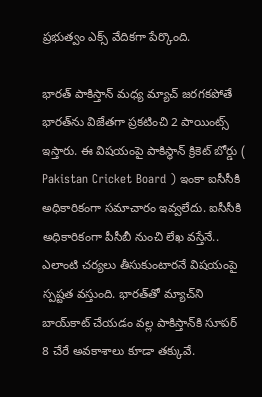ప్రభుత్వం ఎక్స్ వేదికగా పేర్కొంది.

భారత్ పాకిస్తాన్ మధ్య మ్యాచ్ జరగకపోతే భారత్‌ను విజేతగా ప్రకటించి 2 పాయింట్స్ ఇస్తారు. ఈ విషయంపై పాకిస్థాన్ క్రికెట్ బోర్డు ( Pakistan Cricket Board ) ఇంకా ఐసీసీకి అధికారికంగా సమాచారం ఇవ్వలేదు. ఐసీసీకి అధికారికంగా పీసీబీ నుంచి లేఖ వస్తేనే.. ఎలాంటి చర్యలు తీసుకుంటారనే విషయంపై స్పష్టత వస్తుంది. భారత్‌తో మ్యాచ్‌ని బాయ్‌కాట్ చేయడం వల్ల పాకిస్తాన్‌కి సూపర్ 8 చేరే అవకాశాలు కూడా తక్కువే.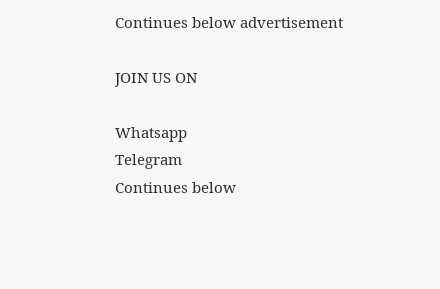Continues below advertisement

JOIN US ON

Whatsapp
Telegram
Continues below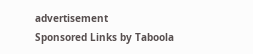advertisement
Sponsored Links by Taboola